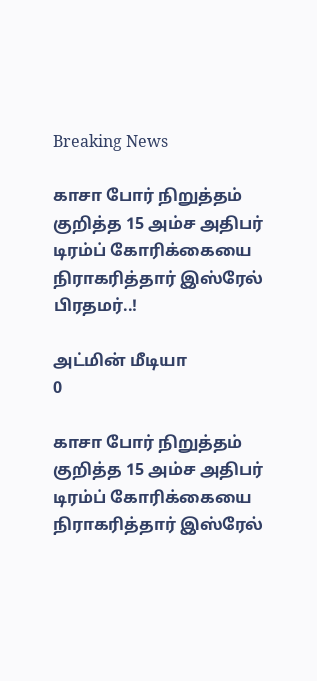Breaking News

காசா போர் நிறுத்தம் குறித்த 15 அம்ச அதிபர் டிரம்ப் கோரிக்கையை நிராகரித்தார் இஸ்ரேல் பிரதமர்..!

அட்மின் மீடியா
0

காசா போர் நிறுத்தம் குறித்த 15 அம்ச அதிபர் டிரம்ப் கோரிக்கையை நிராகரித்தார் இஸ்ரேல்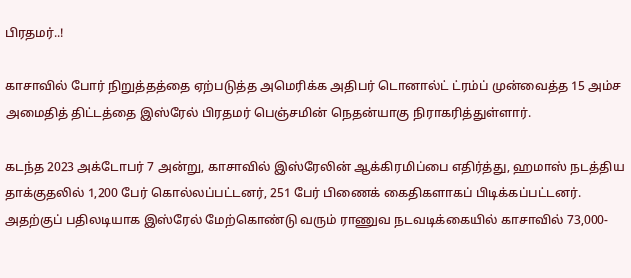பிரதமர்..!

காசாவில் போர் நிறுத்தத்தை ஏற்படுத்த அமெரிக்க அதிபர் டொனால்ட் ட்ரம்ப் முன்வைத்த 15 அம்ச அமைதித் திட்டத்தை இஸ்ரேல் பிரதமர் பெஞ்சமின் நெதன்யாகு நிராகரித்துள்ளார்.

கடந்த 2023 அக்டோபர் 7 அன்று, காசாவில் இஸ்ரேலின் ஆக்கிரமிப்பை எதிர்த்து, ஹமாஸ் நடத்திய தாக்குதலில் 1,200 பேர் கொல்லப்பட்டனர், 251 பேர் பிணைக் கைதிகளாகப் பிடிக்கப்பட்டனர். அதற்குப் பதிலடியாக இஸ்ரேல் மேற்கொண்டு வரும் ராணுவ நடவடிக்கையில் காசாவில் 73,000-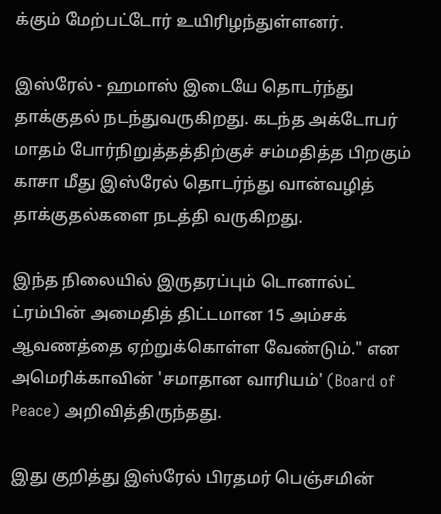க்கும் மேற்பட்டோர் உயிரிழந்துள்ளனர்.

இஸ்ரேல் - ஹமாஸ் இடையே தொடர்ந்து தாக்குதல் நடந்துவருகிறது. கடந்த அக்டோபர் மாதம் போர்நிறுத்தத்திற்குச் சம்மதித்த பிறகும் காசா மீது இஸ்ரேல் தொடர்ந்து வான்வழித் தாக்குதல்களை நடத்தி வருகிறது.

இந்த நிலையில் இருதரப்பும் டொனால்ட் ட்ரம்பின் அமைதித் திட்டமான 15 அம்சக் ஆவணத்தை ஏற்றுக்கொள்ள வேண்டும்." என அமெரிக்காவின் 'சமாதான வாரியம்' (Board of Peace) அறிவித்திருந்தது.

இது குறித்து இஸ்ரேல் பிரதமர் பெஞ்சமின்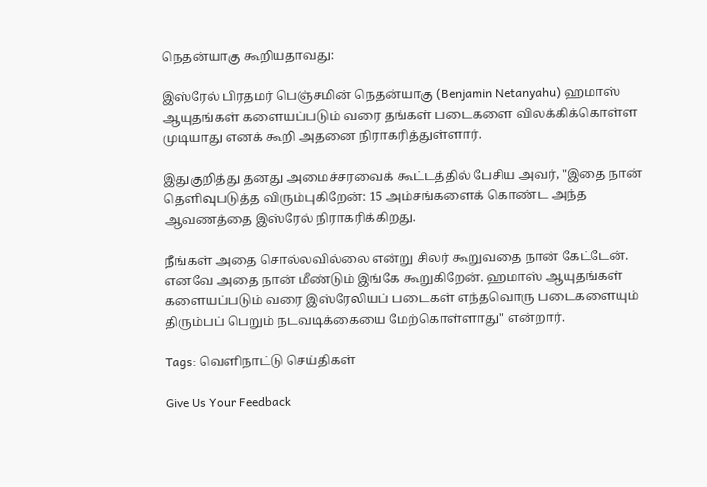நெதன்யாகு கூறியதாவது:

இஸ்ரேல் பிரதமர் பெஞ்சமின் நெதன்யாகு (Benjamin Netanyahu) ஹமாஸ் ஆயுதங்கள் களையப்படும் வரை தங்கள் படைகளை விலக்கிக்கொள்ள முடியாது எனக் கூறி அதனை நிராகரித்துள்ளார்.

இதுகுறித்து தனது அமைச்சரவைக் கூட்டத்தில் பேசிய அவர், "இதை நான் தெளிவுபடுத்த விரும்புகிறேன்: 15 அம்சங்களைக் கொண்ட அந்த ஆவணத்தை இஸ்ரேல் நிராகரிக்கிறது.

நீங்கள் அதை சொல்லவில்லை என்று சிலர் கூறுவதை நான் கேட்டேன். எனவே அதை நான் மீண்டும் இங்கே கூறுகிறேன். ஹமாஸ் ஆயுதங்கள் களையப்படும் வரை இஸ்ரேலியப் படைகள் எந்தவொரு படைகளையும் திரும்பப் பெறும் நடவடிக்கையை மேற்கொள்ளாது" என்றார்.

Tags: வெளிநாட்டு செய்திகள்

Give Us Your Feedback